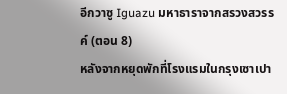อีกวาซู Iguazu มหาธาราจากสรวงสวรรค์ (ตอน 8)
หลังจากหยุดพักที่โรงแรมในกรุงเซาเปา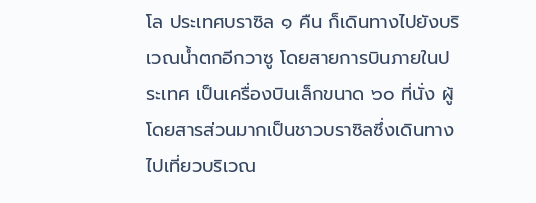โล ประเทศบราซิล ๑ คืน ก็เดินทางไปยังบริเวณน้ำตกอีกวาซู โดยสายการบินภายในประเทศ เป็นเครื่องบินเล็กขนาด ๖๐ ที่นั่ง ผู้โดยสารส่วนมากเป็นชาวบราซิลซึ่งเดินทางไปเที่ยวบริเวณ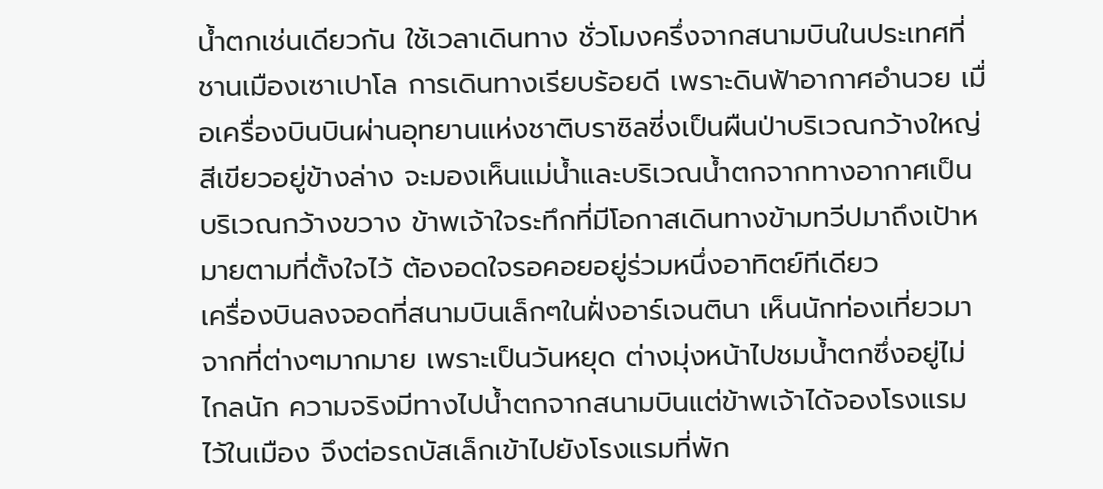น้ำตกเช่นเดียวกัน ใช้เวลาเดินทาง ชั่วโมงครึ่งจากสนามบินในประเทศที่ชานเมืองเซาเปาโล การเดินทางเรียบร้อยดี เพราะดินฟ้าอากาศอำนวย เมื่อเครื่องบินบินผ่านอุทยานแห่งชาติบราซิลซี่งเป็นผืนป่าบริเวณกว้างใหญ่สีเขียวอยู่ข้างล่าง จะมองเห็นแม่น้ำและบริเวณน้ำตกจากทางอากาศเป็นบริเวณกว้างขวาง ข้าพเจ้าใจระทึกที่มีโอกาสเดินทางข้ามทวีปมาถึงเป้าหมายตามที่ตั้งใจไว้ ต้องอดใจรอคอยอยู่ร่วมหนึ่งอาทิตย์ทีเดียว
เครื่องบินลงจอดที่สนามบินเล็กๆในฝั่งอาร์เจนตินา เห็นนักท่องเที่ยวมาจากที่ต่างๆมากมาย เพราะเป็นวันหยุด ต่างมุ่งหน้าไปชมน้ำตกซึ่งอยู่ไม่ไกลนัก ความจริงมีทางไปน้ำตกจากสนามบินแต่ข้าพเจ้าได้จองโรงแรมไว้ในเมือง จึงต่อรถบัสเล็กเข้าไปยังโรงแรมที่พัก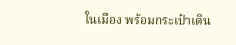ในเมือง พร้อมกระเป๋าเดิน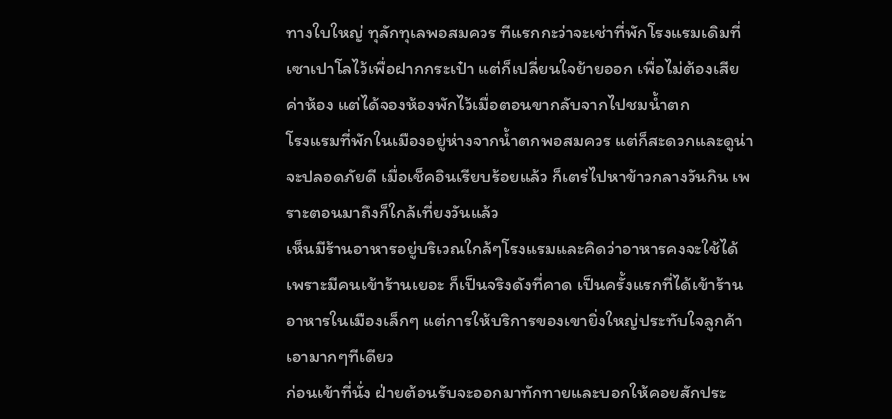ทางใบใหญ่ ทุลักทุเลพอสมควร ทีแรกกะว่าจะเช่าที่พักโรงแรมเดิมที่เซาเปาโลไว้เพื่อฝากกระเป๋า แต่ก็เปลี่ยนใจย้ายออก เพื่อไม่ต้องเสียค่าห้อง แต่ได้จองห้องพักไว้เมื่อตอนขากลับจากไปชมน้ำตก
โรงแรมที่พักในเมืองอยู่ห่างจากน้ำตกพอสมควร แต่ก็สะดวกและดูน่าจะปลอดภัยดี เมื่อเช็คอินเรียบร้อยแล้ว ก็เตร่ไปหาข้าวกลางวันกิน เพราะตอนมาถึงก็ใกล้เที่ยงวันแล้ว
เห็นมีร้านอาหารอยู่บริเวณใกล้ๆโรงแรมและคิดว่าอาหารคงจะใช้ได้เพราะมีคนเข้าร้านเยอะ ก็เป็นจริงดังที่คาด เป็นครั้งแรกที่ได้เข้าร้านอาหารในเมืองเล็กๆ แต่การให้บริการของเขายิ่งใหญ่ประทับใจลูกค้าเอามากๆทีเดียว
ก่อนเข้าที่นั่ง ฝ่ายต้อนรับจะออกมาทักทายและบอกให้คอยสักประ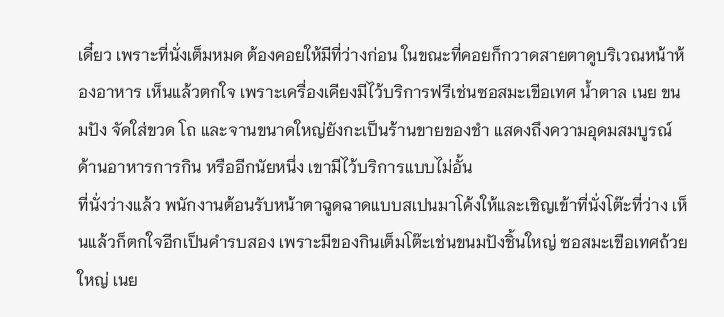เดี๋ยว เพราะที่นั่งเต็มหมด ต้องคอยให้มีที่ว่างก่อน ในขณะที่คอยก็กวาดสายตาดูบริเวณหน้าห้องอาหาร เห็นแล้วตกใจ เพราะเครื่องเคียงมีไว้บริการฟรีเช่นซอสมะเขีอเทศ น้ำตาล เนย ขนมปัง จัดใส่ขวด โถ และจานขนาดใหญ่ยังกะเป็นร้านขายของชำ แสดงถึงความอุดมสมบูรณ์ด้านอาหารการกิน หรืออีกนัยหนึ่ง เขามีไว้บริการแบบไม่อั้น
ที่นั่งว่างแล้ว พนักงานต้อนรับหน้าตาฉูดฉาดแบบสเปนมาโค้งให้และเชิญเข้าที่นั่งโต๊ะที่ว่าง เห็นแล้วก็ตกใจอีกเป็นคำรบสอง เพราะมีของกินเต็มโต๊ะเช่นขนมปังชิ้นใหญ่ ซอสมะเขือเทศถ้วยใหญ่ เนย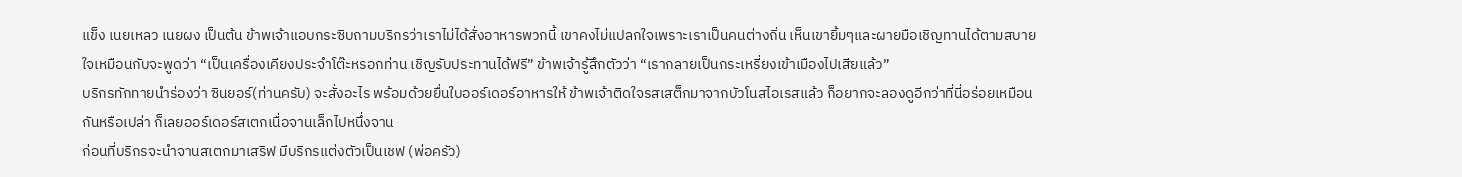แข็ง เนยเหลว เนยผง เป็นต้น ข้าพเจ้าแอบกระซิบถามบริกรว่าเราไม่ได้สั่งอาหารพวกนี้ เขาคงไม่แปลกใจเพราะเราเป็นคนต่างถิ่น เห็นเขายิ้มๆและผายมือเชิญทานได้ตามสบายใจเหมือนกับจะพูดว่า “เป็นเครื่องเคียงประจำโต๊ะหรอกท่าน เชิญรับประทานได้ฟรี” ข้าพเจ้ารู้สึกตัวว่า “เรากลายเป็นกระเหรี่ยงเข้าเมืองไปเสียแล้ว”
บริกรทักทายนำร่องว่า ซินยอร์(ท่านครับ) จะสั่งอะไร พร้อมด้วยยื่นใบออร์เดอร์อาหารให้ ข้าพเจ้าติดใจรสเสต็กมาจากบัวโนสไอเรสแล้ว ก็อยากจะลองดูอีกว่าที่นี่อร่อยเหมือนกันหรือเปล่า ก็เลยออร์เดอร์สเตกเนื่อจานเล็กไปหนึ่งจาน
ก่อนที่บริกรจะนำจานสเตกมาเสริฟ มีบริกรแต่งตัวเป็นเชฟ (พ่อครัว)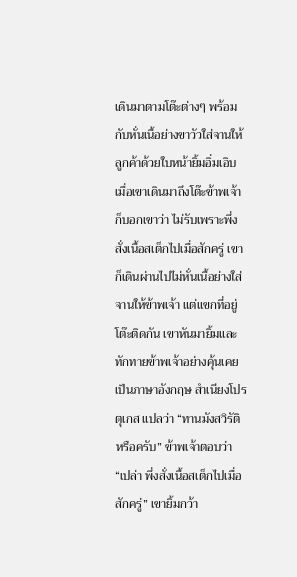เดินมาตามโต๊ะต่างๆ พร้อมกับหั่นเนื้อย่างขาวัวใส่จานให้ลูกค้าด้วยใบหน้ายิ้มอิ่มเอิบ เมื่อเขาเดินมาถึงโต๊ะข้าพเจ้า ก็บอกเขาว่า ไม่รับเพราะพึ่งสั่งเนื้อสเต็กไปเมื่อสักครู่ เขาก็เดินผ่านไปไม่หั่นเนื้อย่างใส่จานให้ข้าพเจ้า แต่แขกที่อยู่โต๊ะติดกัน เขาหันมายิ้มและทักทายข้าพเจ้าอย่างคุ้นเคยเป็นภาษาอังกฤษ สำเนียงโปรตุเกส แปลว่า “ทานมังสวิรัติหรือครับ” ข้าพเจ้าตอบว่า “เปล่า พึ่งสั่งเนื้อสเต็กไปเมื่อสักครู่” เขายิ้มกว้า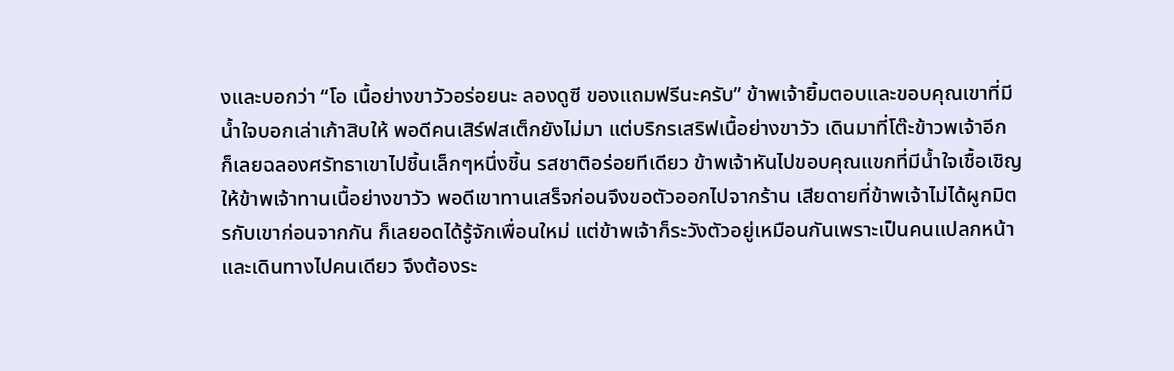งและบอกว่า “โอ เนื้อย่างขาวัวอร่อยนะ ลองดูซี ของแถมฟรีนะครับ” ข้าพเจ้ายิ้มตอบและขอบคุณเขาที่มีน้ำใจบอกเล่าเก้าสิบให้ พอดีคนเสิร์ฟสเต็กยังไม่มา แต่บริกรเสริฟเนื้อย่างขาวัว เดินมาที่โต๊ะข้าวพเจ้าอีก ก็เลยฉลองศรัทธาเขาไปชิ้นเล็กๆหนึ่งชิ้น รสชาติอร่อยทีเดียว ข้าพเจ้าหันไปขอบคุณแขกที่มีน้ำใจเชื้อเชิญให้ข้าพเจ้าทานเนื้อย่างขาวัว พอดีเขาทานเสร็จก่อนจึงขอตัวออกไปจากร้าน เสียดายที่ข้าพเจ้าไม่ได้ผูกมิตรกับเขาก่อนจากกัน ก็เลยอดได้รู้จักเพื่อนใหม่ แต่ข้าพเจ้าก็ระวังตัวอยู่เหมือนกันเพราะเป็นคนแปลกหน้า และเดินทางไปคนเดียว จึงต้องระ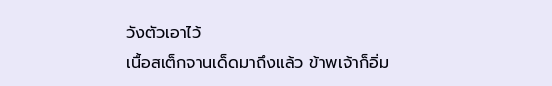วังตัวเอาไว้
เนื้อสเต็กจานเด็ดมาถึงแล้ว ข้าพเจ้าก็อิ่ม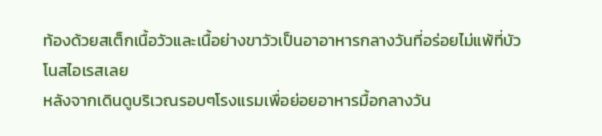ท้องด้วยสเต็กเนื้อวัวและเนื้อย่างขาวัวเป็นอาอาหารกลางวันที่อร่อยไม่แพ้ที่บัวโนสไอเรสเลย
หลังจากเดินดูบริเวณรอบๆโรงแรมเพื่อย่อยอาหารมื้อกลางวัน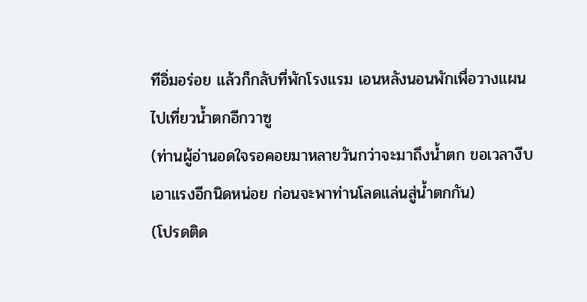ทีอิ่มอร่อย แล้วก็กลับที่พักโรงแรม เอนหลังนอนพักเพื่อวางแผนไปเที่ยวน้ำตกอีกวาซู
(ท่านผู้อ่านอดใจรอคอยมาหลายวันกว่าจะมาถึงน้ำตก ขอเวลางีบเอาแรงอีกนิดหน่อย ก่อนจะพาท่านโลดแล่นสู่น้ำตกกัน)
(โปรดติด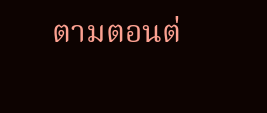ตามตอนต่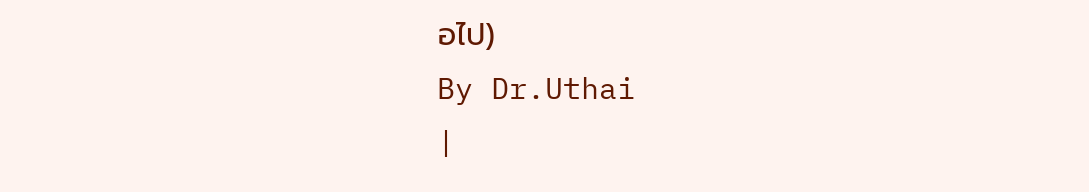อไป)
By Dr.Uthai
|